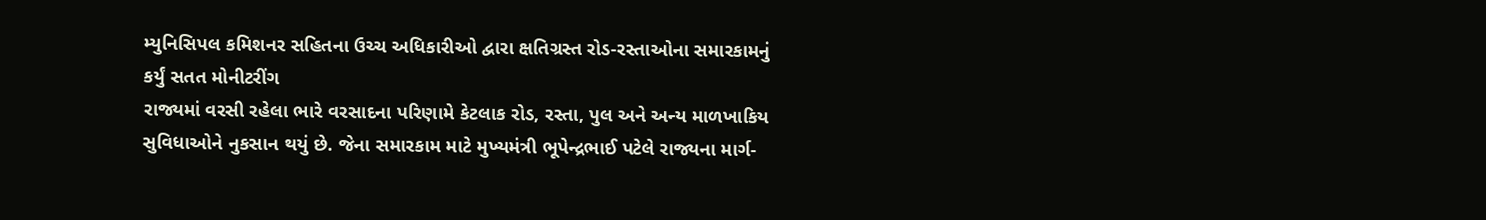મ્યુનિસિપલ કમિશનર સહિતના ઉચ્ચ અધિકારીઓ દ્વારા ક્ષતિગ્રસ્ત રોડ-રસ્તાઓના સમારકામનું કર્યું સતત મોનીટરીંગ
રાજ્યમાં વરસી રહેલા ભારે વરસાદના પરિણામે કેટલાક રોડ, રસ્તા, પુલ અને અન્ય માળખાકિય સુવિધાઓને નુકસાન થયું છે. જેના સમારકામ માટે મુખ્યમંત્રી ભૂપેન્દ્રભાઈ પટેલે રાજ્યના માર્ગ-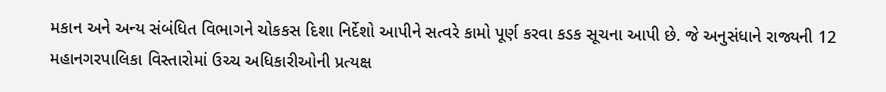મકાન અને અન્ય સંબંધિત વિભાગને ચોકકસ દિશા નિર્દેશો આપીને સત્વરે કામો પૂર્ણ કરવા કડક સૂચના આપી છે. જે અનુસંધાને રાજ્યની 12 મહાનગરપાલિકા વિસ્તારોમાં ઉચ્ચ અધિકારીઓની પ્રત્યક્ષ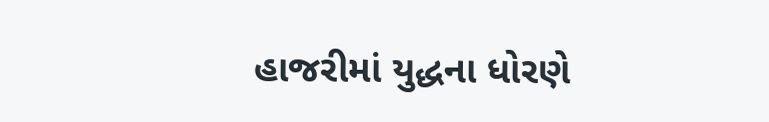હાજરીમાં યુદ્ધના ધોરણે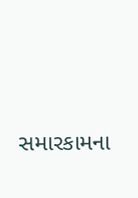સમારકામના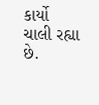કાર્યો ચાલી રહ્યા છે.